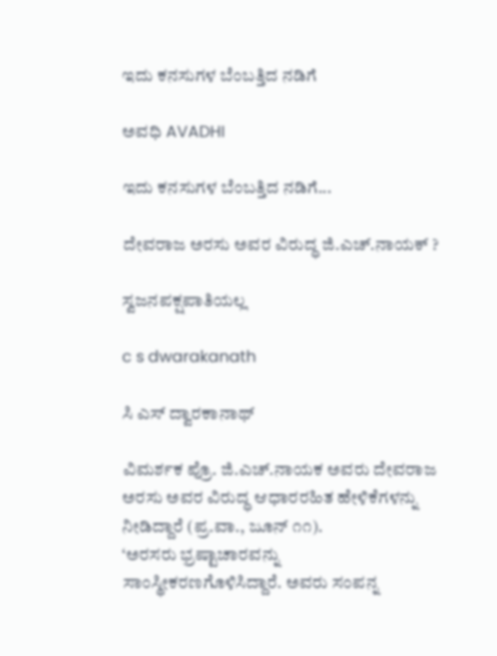ಇದು ಕನಸುಗಳ ಬೆಂಬತ್ತಿದ ನಡಿಗೆ‍

ಅವಧಿ AVADHI

ಇದು ಕನಸುಗಳ ಬೆಂಬತ್ತಿದ ನಡಿಗೆ...

ದೇವರಾಜ ಅರಸು ಅವರ ವಿರುದ್ಧ ಜಿ.ಎಚ್.ನಾಯಕ್ ?

ಸ್ವಜನಪಕ್ಷಪಾತಿಯಲ್ಲ

c s dwarakanath

ಸಿ ಎಸ್ ದ್ವಾರಕಾನಾಥ್

ವಿಮರ್ಶಕ ಪ್ರೊ. ಜಿ.ಎಚ್.ನಾಯಕ ಅವರು ದೇವರಾಜ ಅರಸು ಅವರ ವಿರುದ್ಧ ಆಧಾರರಹಿತ ಹೇಳಿಕೆಗಳನ್ನು ನೀಡಿದ್ದಾರೆ (ಪ್ರ.ವಾ., ಜೂನ್ ೧೧).
‘ಅರಸರು ಭ್ರಷ್ಟಾಚಾರವನ್ನು ಸಾಂಸ್ಥೀಕರಣಗೊಳಿಸಿದ್ದಾರೆ. ಅವರು ಸಂಪನ್ನ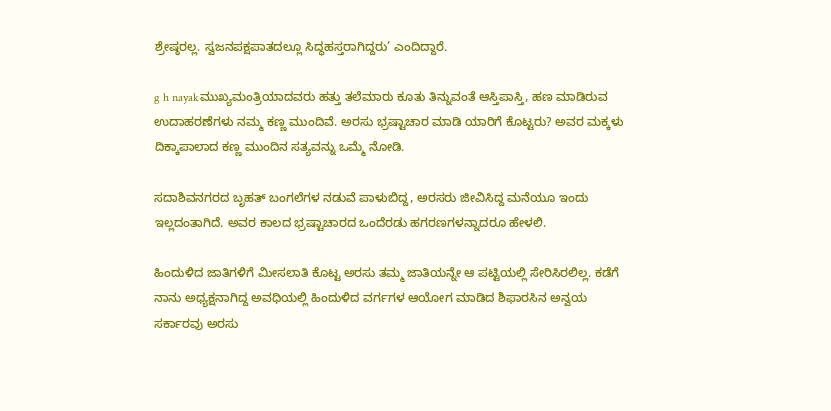ಶ್ರೇಷ್ಠರಲ್ಲ. ಸ್ವಜನಪಕ್ಷಪಾತದಲ್ಲೂ ಸಿದ್ಧಹಸ್ತರಾಗಿದ್ದರು’ ಎಂದಿದ್ದಾರೆ.

g h nayakಮುಖ್ಯಮಂತ್ರಿಯಾದವರು ಹತ್ತು ತಲೆಮಾರು ಕೂತು ತಿನ್ನುವಂತೆ ಆಸ್ತಿಪಾಸ್ತಿ, ಹಣ ಮಾಡಿರುವ ಉದಾಹರಣೆಗಳು ನಮ್ಮ ಕಣ್ಣ ಮುಂದಿವೆ. ಅರಸು ಭ್ರಷ್ಟಾಚಾರ ಮಾಡಿ ಯಾರಿಗೆ ಕೊಟ್ಟರು? ಅವರ ಮಕ್ಕಳು ದಿಕ್ಕಾಪಾಲಾದ ಕಣ್ಣ ಮುಂದಿನ ಸತ್ಯವನ್ನು ಒಮ್ಮೆ ನೋಡಿ.

ಸದಾಶಿವನಗರದ ಬೃಹತ್ ಬಂಗಲೆಗಳ ನಡುವೆ ಪಾಳುಬಿದ್ದ, ಅರಸರು ಜೀವಿಸಿದ್ದ ಮನೆಯೂ ಇಂದು ಇಲ್ಲದಂತಾಗಿದೆ. ಅವರ ಕಾಲದ ಭ್ರಷ್ಟಾಚಾರದ ಒಂದೆರಡು ಹಗರಣಗಳನ್ನಾದರೂ ಹೇಳಲಿ.

ಹಿಂದುಳಿದ ಜಾತಿಗಳಿಗೆ ಮೀಸಲಾತಿ ಕೊಟ್ಟ ಅರಸು ತಮ್ಮ ಜಾತಿಯನ್ನೇ ಆ ಪಟ್ಟಿಯಲ್ಲಿ ಸೇರಿಸಿರಲಿಲ್ಲ. ಕಡೆಗೆ ನಾನು ಅಧ್ಯಕ್ಷನಾಗಿದ್ದ ಅವಧಿಯಲ್ಲಿ ಹಿಂದುಳಿದ ವರ್ಗಗಳ ಆಯೋಗ ಮಾಡಿದ ಶಿಫಾರಸಿನ ಅನ್ವಯ ಸರ್ಕಾರವು ಅರಸು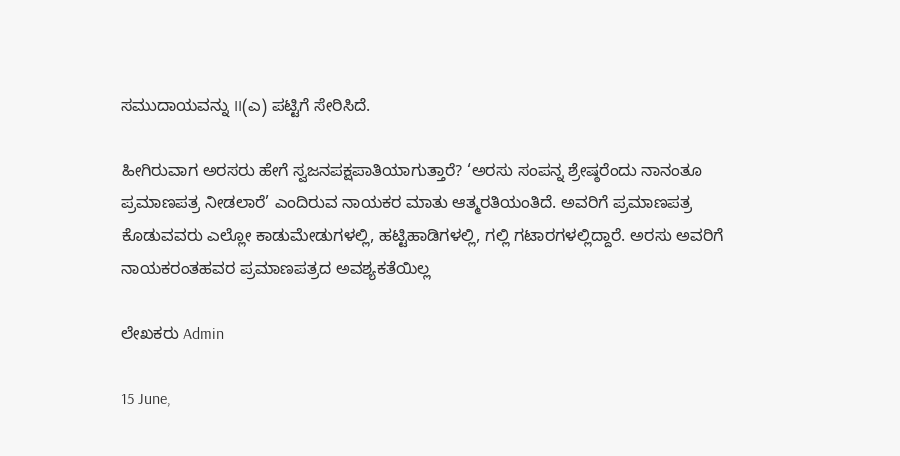ಸಮುದಾಯವನ್ನು II(ಎ) ಪಟ್ಟಿಗೆ ಸೇರಿಸಿದೆ.

ಹೀಗಿರುವಾಗ ಅರಸರು ಹೇಗೆ ಸ್ವಜನಪಕ್ಷಪಾತಿಯಾಗುತ್ತಾರೆ? ‘ಅರಸು ಸಂಪನ್ನ ಶ್ರೇಷ್ಠರೆಂದು ನಾನಂತೂ ಪ್ರಮಾಣಪತ್ರ ನೀಡಲಾರೆ’ ಎಂದಿರುವ ನಾಯಕರ ಮಾತು ಆತ್ಮರತಿಯಂತಿದೆ. ಅವರಿಗೆ ಪ್ರಮಾಣಪತ್ರ ಕೊಡುವವರು ಎಲ್ಲೋ ಕಾಡುಮೇಡುಗಳಲ್ಲಿ, ಹಟ್ಟಿಹಾಡಿಗಳಲ್ಲಿ, ಗಲ್ಲಿ ಗಟಾರಗಳಲ್ಲಿದ್ದಾರೆ. ಅರಸು ಅವರಿಗೆ ನಾಯಕರಂತಹವರ ಪ್ರಮಾಣಪತ್ರದ ಅವಶ್ಯಕತೆಯಿಲ್ಲ

ಲೇಖಕರು Admin

15 June,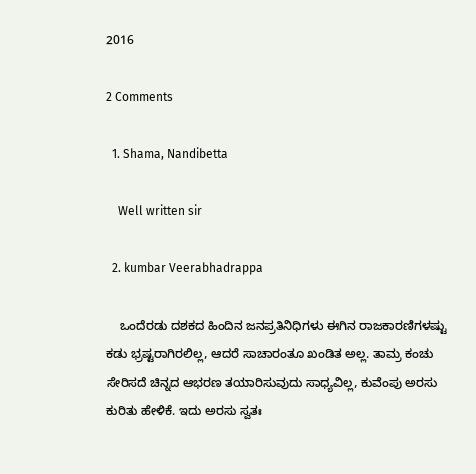2016

2 Comments

  1. Shama, Nandibetta

    Well written sir

  2. kumbar Veerabhadrappa

    ಒಂದೆರಡು ದಶಕದ ಹಿಂದಿನ ಜನಪ್ರತಿನಿಧಿಗಳು ಈಗಿನ ರಾಜಕಾರಣಿಗಳಷ್ಟು ಕಡು ಭ್ರಷ್ಟರಾಗಿರಲಿಲ್ಲ, ಆದರೆ ಸಾಚಾರಂತೂ ಖಂಡಿತ ಅಲ್ಲ. ತಾಮ್ರ ಕಂಚು ಸೇರಿಸದೆ ಚಿನ್ನದ ಆಭರಣ ತಯಾರಿಸುವುದು ಸಾಧ್ಯವಿಲ್ಲ, ಕುವೆಂಪು ಅರಸು ಕುರಿತು ಹೇಳಿಕೆ. ಇದು ಅರಸು ಸ್ವತಃ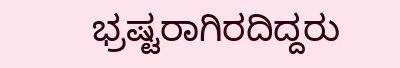ಭ್ರಷ್ಟರಾಗಿರದಿದ್ದರು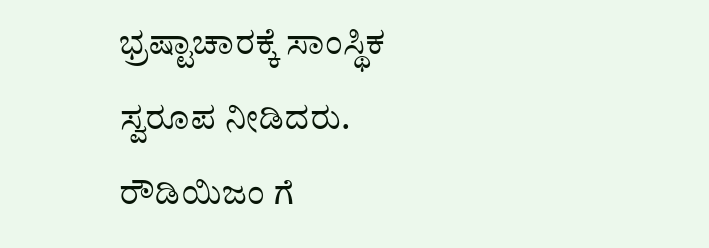ಭ್ರಷ್ಟಾಚಾರಕ್ಕೆ ಸಾಂಸ್ಥಿಕ ಸ್ವರೂಪ ನೀಡಿದರು. ರೌಡಿಯಿಜಂ ಗೆ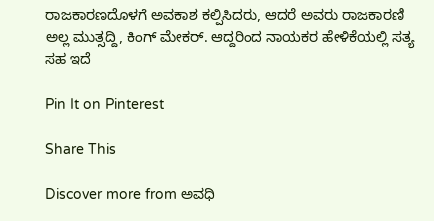ರಾಜಕಾರಣದೊಳಗೆ ಅವಕಾಶ ಕಲ್ಪಿಸಿದರು, ಆದರೆ ಅವರು ರಾಜಕಾರಣಿ ಅಲ್ಲ ಮುತ್ಸದ್ದಿ, ಕಿಂಗ್ ಮೇಕರ್. ಆದ್ದರಿಂದ ನಾಯಕರ ಹೇಳಿಕೆಯಲ್ಲಿ ಸತ್ಯ ಸಹ ಇದೆ

Pin It on Pinterest

Share This

Discover more from ಅವಧಿ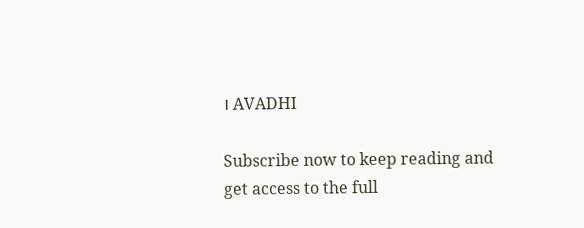। AVADHI

Subscribe now to keep reading and get access to the full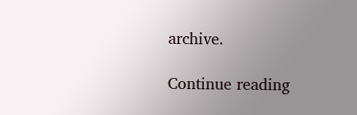archive.

Continue reading